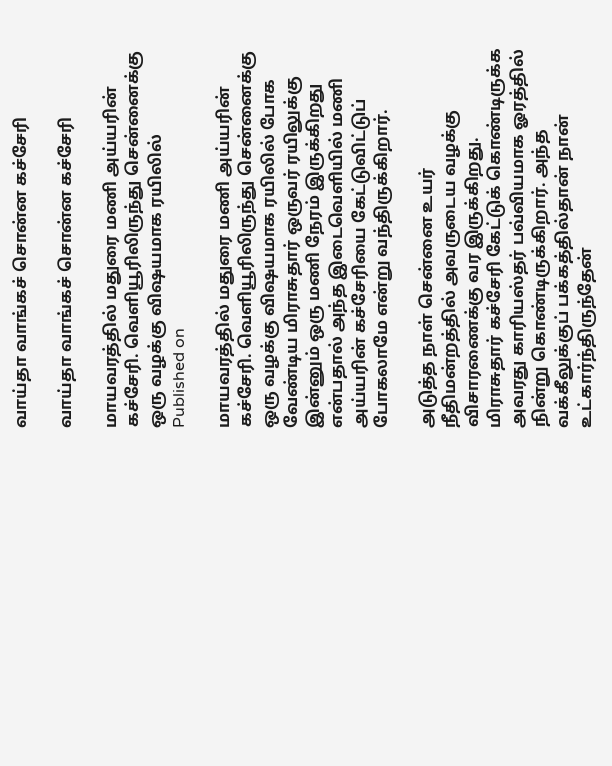வாய்தா வாங்கச் சொன்ன கச்சேரி

வாய்தா வாங்கச் சொன்ன கச்சேரி

மாயவரத்தில் மதுரை மணி அய்யரின் கச்சேரி. வெளியூரிலிருந்து சென்னைக்கு ஒரு வழக்கு விஷயமாக ரயிலில்
Published on

மாயவரத்தில் மதுரை மணி அய்யரின் கச்சேரி. வெளியூரிலிருந்து சென்னைக்கு ஒரு வழக்கு விஷயமாக ரயிலில் போக வேண்டிய மிராசுதார் ஒருவர் ரயிலுக்கு இன்னும் ஒரு மணி நேரம் இருக்கிறது என்பதால் அந்த இடைவெளியில் மணி அய்யரின் கச்சேரியை கேட்டுவிட்டுப் போகலாமே என்று வந்திருக்கிறார்.

அடுத்த நாள் சென்னை உயர் நீதிமன்றத்தில் அவருடைய வழக்கு விசாரணைக்கு வர இருக்கிறது. மிராசுதார் கச்சேரி கேட்டுக் கொண்டிருக்க அவரது காரியஸ்தர் பவ்வியமாக ஓரத்தில் நின்று கொண்டிருக்கிறார். அந்த வக்கீலுக்குப் பக்கத்தில்தான் நான் உட்கார்ந்திருந்தேன்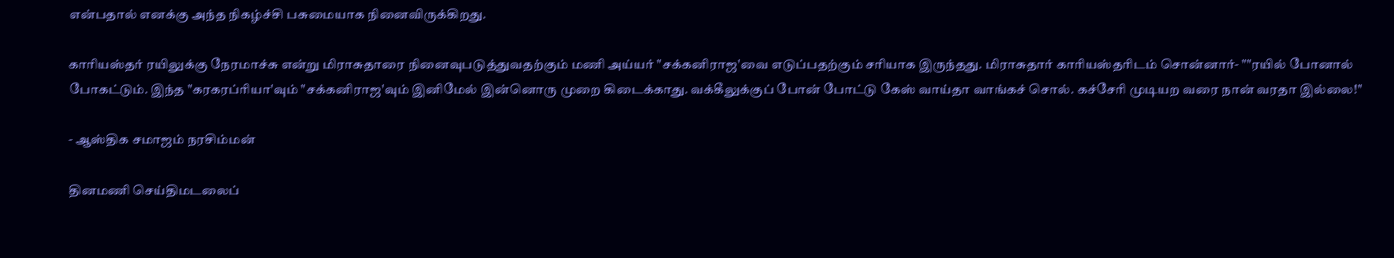என்பதால் எனக்கு அந்த நிகழ்ச்சி பசுமையாக நினைவிருக்கிறது.

காரியஸ்தர் ரயிலுக்கு நேரமாச்சு என்று மிராசுதாரை நினைவுபடுத்துவதற்கும் மணி அய்யர் "சக்கனிராஜ'வை எடுப்பதற்கும் சரியாக இருந்தது. மிராசுதார் காரியஸ்தரிடம் சொன்னார்- ""ரயில் போனால் போகட்டும். இந்த "கரகரப்ரியா'வும் "சக்கனிராஜ'வும் இனிமேல் இன்னொரு முறை கிடைக்காது. வக்கீலுக்குப் போன் போட்டு கேஸ் வாய்தா வாங்கச் சொல். கச்சேரி முடியற வரை நான் வரதா இல்லை!''

- ஆஸ்திக சமாஜம் நரசிம்மன்

தினமணி செய்திமடலைப்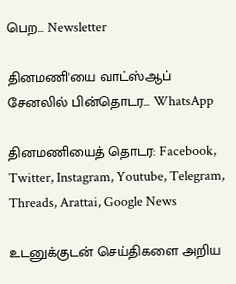பெற... Newsletter

தினமணி'யை வாட்ஸ்ஆப் சேனலில் பின்தொடர... WhatsApp

தினமணியைத் தொடர: Facebook, Twitter, Instagram, Youtube, Telegram, Threads, Arattai, Google News

உடனுக்குடன் செய்திகளை அறிய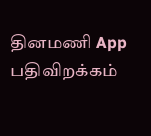தினமணி App பதிவிறக்கம்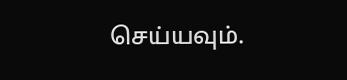செய்யவும்.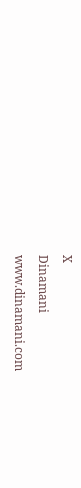X
Dinamani
www.dinamani.com